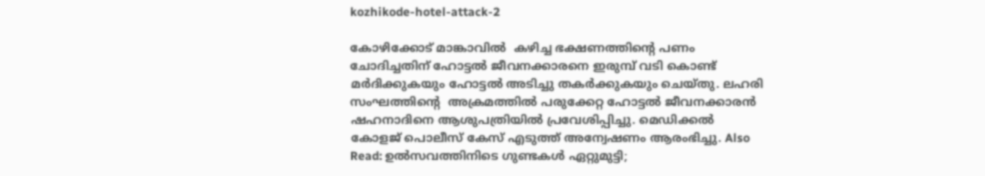kozhikode-hotel-attack-2

കോഴിക്കോട് മാങ്കാവിൽ  കഴിച്ച ഭക്ഷണത്തിന്റെ പണം ചോദിച്ചതിന് ഹോട്ടൽ ജീവനക്കാരനെ ഇരുമ്പ് വടി കൊണ്ട്  മർദിക്കുകയും ഹോട്ടൽ അടിച്ചു തകർക്കുകയും ചെയ്തു. ലഹരി സംഘത്തിന്റെ  അക്രമത്തിൽ പരുക്കേറ്റ ഹോട്ടൽ ജീവനക്കാരൻ ഷഹനാദിനെ ആശുപത്രിയിൽ പ്രവേശിപ്പിച്ചു. മെഡിക്കൽ കോളജ് പൊലീസ് കേസ് എടുത്ത് അന്വേഷണം ആരംഭിച്ചു. Also Read: ഉല്‍സവത്തിനിടെ ഗുണ്ടകള്‍ ഏറ്റുമുട്ടി;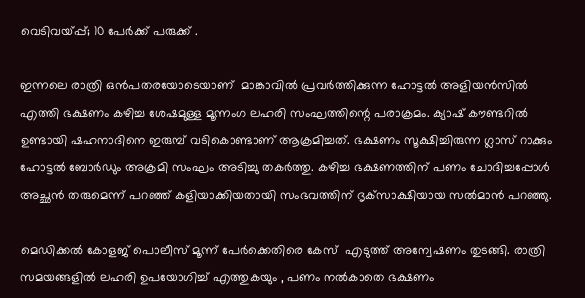വെടിവയ്പ്പ്; 10 പേര്‍ക്ക് പരുക്ക് .

ഇന്നലെ രാത്രി ഒന്‍പതരയോടെയാണ്  മാങ്കാവിൽ പ്രവർത്തിക്കുന്ന ഹോട്ടൽ അളിയൻസിൽ എത്തി ഭക്ഷണം കഴിച്ച ശേഷമുള്ള മൂന്നംഗ ലഹരി സംഘത്തിന്റെ പരാക്രമം. ക്യാഷ് കൗണ്ടറിൽ ഉണ്ടായി ഷഹനാദിനെ ഇരുമ്പ് വടികൊണ്ടാണ് ആക്രമിച്ചത്. ഭക്ഷണം സൂക്ഷിച്ചിരുന്ന ഗ്ലാസ് റാക്കും ഹോട്ടൽ ബോർഡും അക്രമി സംഘം അടിച്ചു തകർത്തു. കഴിച്ച ഭക്ഷണത്തിന് പണം ചോദിച്ചപ്പോള്‍ അച്ഛന്‍ തരുമെന്ന് പറഞ്ഞ് കളിയാക്കിയതായി സംഭവത്തിന് ദൃക്‌സാക്ഷിയായ സല്‍മാന്‍ പറഞ്ഞു.

മെഡിക്കൽ കോളജ് പൊലീസ് മൂന്ന് പേർക്കെതിരെ കേസ്  എടുത്ത് അന്വേഷണം തുടങ്ങി. രാത്രി സമയങ്ങളിൽ ലഹരി ഉപയോഗിച്ച് എത്തുകയും , പണം നൽകാതെ ഭക്ഷണം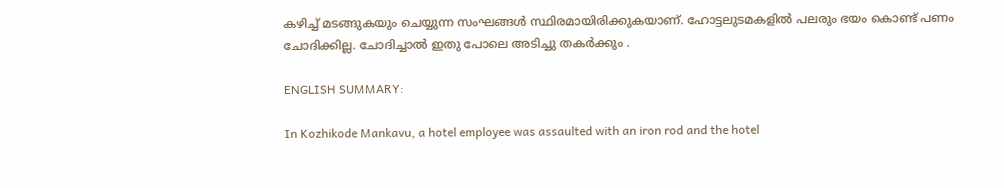കഴിച്ച് മടങ്ങുകയും ചെയ്യുന്ന സംഘങ്ങൾ സ്ഥിരമായിരിക്കുകയാണ്. ഹോട്ടലുടമകളിൽ പലരും ഭയം കൊണ്ട് പണം ചോദിക്കില്ല. ചോദിച്ചാൽ ഇതു പോലെ അടിച്ചു തകർക്കും .

ENGLISH SUMMARY:

In Kozhikode Mankavu, a hotel employee was assaulted with an iron rod and the hotel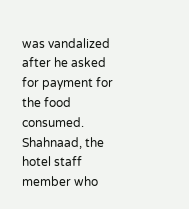was vandalized after he asked for payment for the food consumed. Shahnaad, the hotel staff member who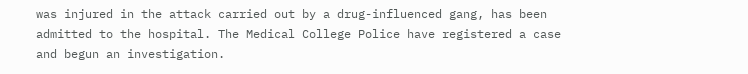was injured in the attack carried out by a drug-influenced gang, has been admitted to the hospital. The Medical College Police have registered a case and begun an investigation.